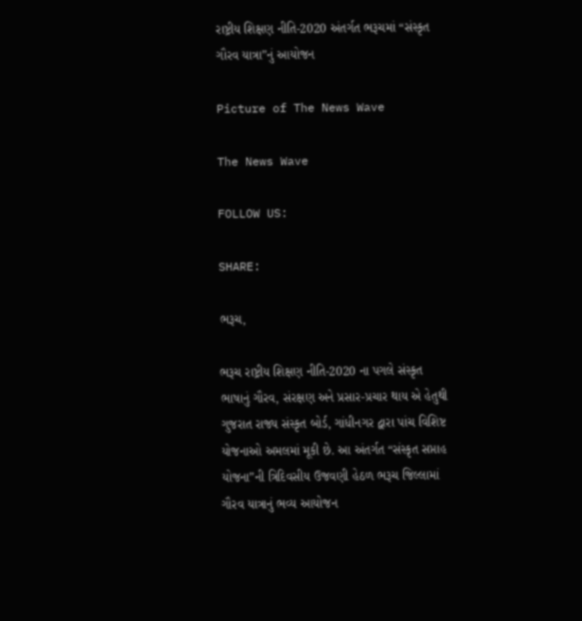રાષ્ટ્રીય શિક્ષણ નીતિ-2020 અંતર્ગત ભરૂચમાં “સંસ્કૃત ગૌરવ યાત્રા”નું આયોજન

Picture of The News Wave

The News Wave

FOLLOW US:

SHARE:

ભરૂચ,

ભરૂચ રાષ્ટ્રીય શિક્ષણ નીતિ-2020 ના પગલે સંસ્કૃત ભાષાનું ગૌરવ, સંરક્ષણ અને પ્રસાર-પ્રચાર થાય એ હેતુથી ગુજરાત રાજ્ય સંસ્કૃત બોર્ડ, ગાંધીનગર દ્વારા પાંચ વિશિષ્ટ યોજનાઓ અમલમાં મૂકી છે. આ અંતર્ગત “સંસ્કૃત સપ્તાહ યોજના”ની ત્રિદિવસીય ઉજવણી હેઠળ ભરૂચ જિલ્લામાં ગૌરવ યાત્રાનું ભવ્ય આયોજન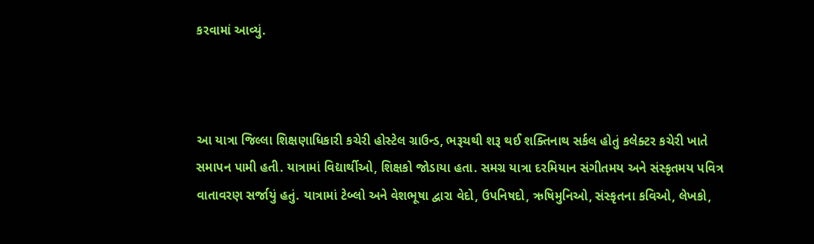કરવામાં આવ્યું.



આ યાત્રા જિલ્લા શિક્ષણાધિકારી કચેરી હોસ્ટેલ ગ્રાઉન્ડ, ભરૂચથી શરૂ થઈ શક્તિનાથ સર્કલ હોતું કલેક્ટર કચેરી ખાતે સમાપન પામી હતી. યાત્રામાં વિદ્યાર્થીઓ, શિક્ષકો જોડાયા હતા. સમગ્ર યાત્રા દરમિયાન સંગીતમય અને સંસ્કૃતમય પવિત્ર વાતાવરણ સર્જાયું હતું. યાત્રામાં ટેબ્લો અને વેશભૂષા દ્વારા વેદો, ઉપનિષદો, ઋષિમુનિઓ, સંસ્કૃતના કવિઓ, લેખકો,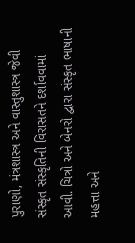પુરાણો, મંત્રશાસ્ત્ર અને વાસ્તુશાસ્ત્ર જેવી સંસ્કૃત સંસ્કૃતિની વિરાસતને દર્શાવવામાં આવી. ચિત્રો અને બેનરો દ્વારા સંસ્કૃત ભાષાની મહત્તા અને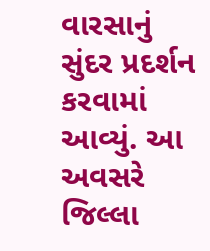વારસાનું સુંદર પ્રદર્શન કરવામાં આવ્યું. આ અવસરે જિલ્લા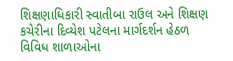શિક્ષણાધિકારી સ્વાતીબા રાઉલ અને શિક્ષણ કચેરીના દિવ્યેશ પટેલના માર્ગદર્શન હેઠળ વિવિધ શાળાઓના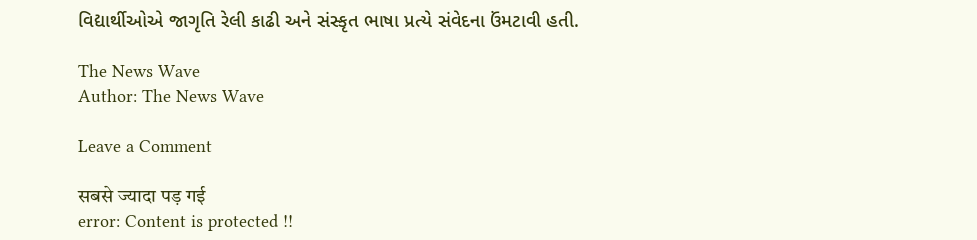વિદ્યાર્થીઓએ જાગૃતિ રેલી કાઢી અને સંસ્કૃત ભાષા પ્રત્યે સંવેદના ઉંમટાવી હતી.

The News Wave
Author: The News Wave

Leave a Comment

सबसे ज्यादा पड़ गई
error: Content is protected !!